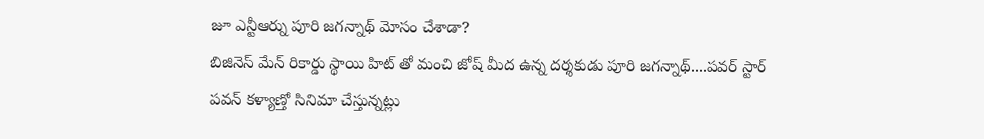జూ ఎన్టీఆర్ను పూరి జగన్నాథ్ మోసం చేశాడా?
బిజినెస్ మేన్ రికార్డు స్థాయి హిట్ తో మంచి జోష్ మీద ఉన్న దర్శకుడు పూరి జగన్నాథ్....పవర్ స్టార్ పవన్ కళ్యాణ్తో సినిమా చేస్తున్నట్లు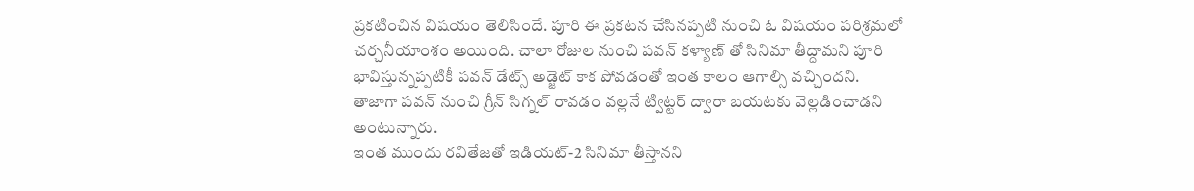ప్రకటించిన విషయం తెలిసిందే. పూరి ఈ ప్రకటన చేసినప్పటి నుంచి ఓ విషయం పరిశ్రమలో చర్చనీయాంశం అయింది. చాలా రోజుల నుంచి పవన్ కళ్యాణ్ తో సినిమా తీద్దామని పూరి భావిస్తున్నప్పటికీ పవన్ డేట్స్ అడ్జెట్ కాక పోవడంతో ఇంత కాలం ఆగాల్సి వచ్చిందని. తాజాగా పవన్ నుంచి గ్రీన్ సిగ్నల్ రావడం వల్లనే ట్విట్టర్ ద్వారా బయటకు వెల్లడించాడని అంటున్నారు.
ఇంత ముందు రవితేజతో ఇడియట్-2 సినిమా తీస్తానని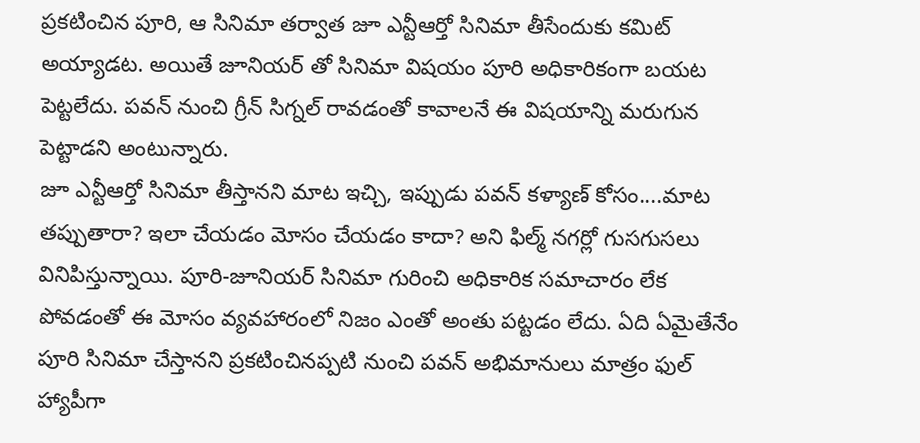ప్రకటించిన పూరి, ఆ సినిమా తర్వాత జూ ఎన్టీఆర్తో సినిమా తీసేందుకు కమిట్ అయ్యాడట. అయితే జూనియర్ తో సినిమా విషయం పూరి అధికారికంగా బయట పెట్టలేదు. పవన్ నుంచి గ్రీన్ సిగ్నల్ రావడంతో కావాలనే ఈ విషయాన్ని మరుగున పెట్టాడని అంటున్నారు.
జూ ఎన్టీఆర్తో సినిమా తీస్తానని మాట ఇచ్చి, ఇప్పుడు పవన్ కళ్యాణ్ కోసం....మాట తప్పుతారా? ఇలా చేయడం మోసం చేయడం కాదా? అని ఫిల్మ్ నగర్లో గుసగుసలు వినిపిస్తున్నాయి. పూరి-జూనియర్ సినిమా గురించి అధికారిక సమాచారం లేక పోవడంతో ఈ మోసం వ్యవహారంలో నిజం ఎంతో అంతు పట్టడం లేదు. ఏది ఏమైతేనేం పూరి సినిమా చేస్తానని ప్రకటించినప్పటి నుంచి పవన్ అభిమానులు మాత్రం ఫుల్ హ్యాపీగా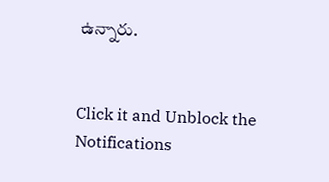ఉన్నారు.


Click it and Unblock the Notifications